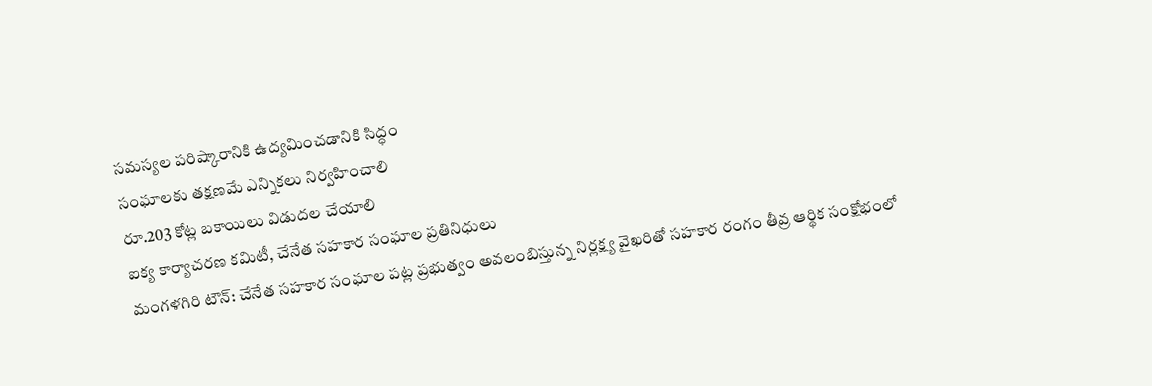సమస్యల పరిష్కారానికి ఉద్యమించడానికి సిద్ధం
సంఘాలకు తక్షణమే ఎన్నికలు నిర్వహించాలి
రూ.203 కోట్ల బకాయిలు విడుదల చేయాలి
ఐక్య కార్యాచరణ కమిటీ, చేనేత సహకార సంఘాల ప్రతినిధులు
మంగళగిరి టౌన్: చేనేత సహకార సంఘాల పట్ల ప్రభుత్వం అవలంబిస్తున్న నిర్లక్ష్య వైఖరితో సహకార రంగం తీవ్ర ఆర్థిక సంక్షోభంలో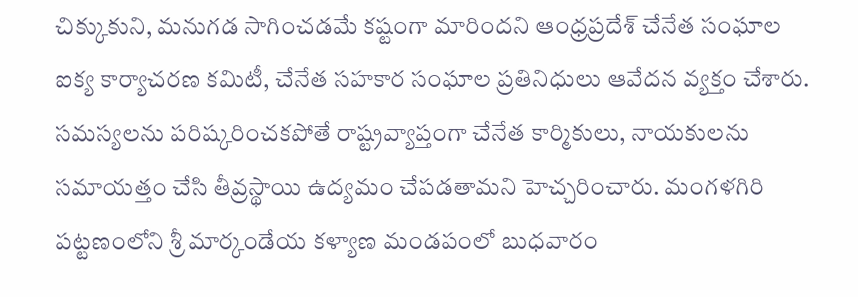చిక్కుకుని, మనుగడ సాగించడమే కష్టంగా మారిందని ఆంధ్రప్రదేశ్ చేనేత సంఘాల ఐక్య కార్యాచరణ కమిటీ, చేనేత సహకార సంఘాల ప్రతినిధులు ఆవేదన వ్యక్తం చేశారు. సమస్యలను పరిష్కరించకపోతే రాష్ట్రవ్యాప్తంగా చేనేత కార్మికులు, నాయకులను సమాయత్తం చేసి తీవ్రస్థాయి ఉద్యమం చేపడతామని హెచ్చరించారు. మంగళగిరి పట్టణంలోని శ్రీ మార్కండేయ కళ్యాణ మండపంలో బుధవారం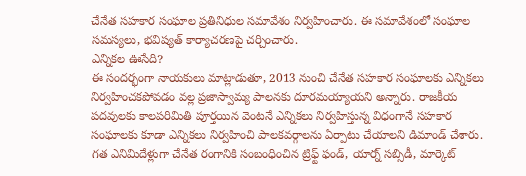చేనేత సహకార సంఘాల ప్రతినిధుల సమావేశం నిర్వహించారు. ఈ సమావేశంలో సంఘాల సమస్యలు, భవిష్యత్ కార్యాచరణపై చర్చించారు.
ఎన్నికల ఊసేది?
ఈ సందర్భంగా నాయకులు మాట్లాడుతూ, 2013 నుంచి చేనేత సహకార సంఘాలకు ఎన్నికలు నిర్వహించకపోవడం వల్ల ప్రజాస్వామ్య పాలనకు దూరమయ్యాయని అన్నారు. రాజకీయ పదవులకు కాలపరిమితి పూర్తయిన వెంటనే ఎన్నికలు నిర్వహిస్తున్న విధంగానే సహకార సంఘాలకు కూడా ఎన్నికలు నిర్వహించి పాలకవర్గాలను ఏర్పాటు చేయాలని డిమాండ్ చేశారు. గత ఎనిమిదేళ్లుగా చేనేత రంగానికి సంబంధించిన ట్రిఫ్ట్ ఫండ్, యార్న్ సబ్సిడీ, మార్కెట్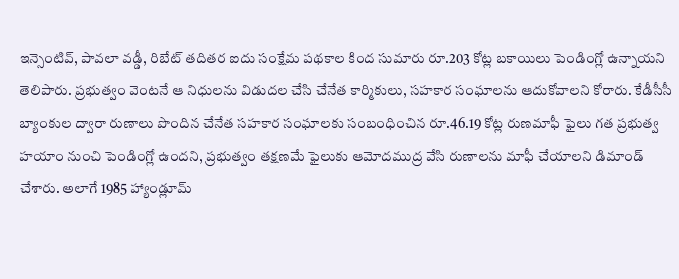ఇన్సెంటివ్, పావలా వడ్డీ, రిబేట్ తదితర ఐదు సంక్షేమ పథకాల కింద సుమారు రూ.203 కోట్ల బకాయిలు పెండింగ్లో ఉన్నాయని తెలిపారు. ప్రభుత్వం వెంటనే ఆ నిధులను విడుదల చేసి చేనేత కార్మికులు, సహకార సంఘాలను ఆదుకోవాలని కోరారు. కేడీసీసీ బ్యాంకుల ద్వారా రుణాలు పొందిన చేనేత సహకార సంఘాలకు సంబంధించిన రూ.46.19 కోట్ల రుణమాఫీ ఫైలు గత ప్రభుత్వ హయాం నుంచి పెండింగ్లో ఉందని, ప్రభుత్వం తక్షణమే ఫైలుకు ఆమోదముద్ర వేసి రుణాలను మాఫీ చేయాలని డిమాండ్ చేశారు. అలాగే 1985 హ్యాండ్లూమ్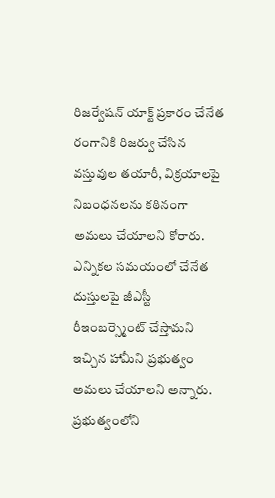రిజర్వేషన్ యాక్ట్ ప్రకారం చేనేత రంగానికి రిజర్వు చేసిన వస్తువుల తయారీ, విక్రయాలపై నిబంధనలను కఠినంగా అమలు చేయాలని కోరారు. ఎన్నికల సమయంలో చేనేత దుస్తులపై జీఎస్టీ రీఇంబర్స్మెంట్ చేస్తామని ఇచ్చిన హామీని ప్రభుత్వం అమలు చేయాలని అన్నారు.
ప్రభుత్వంలోని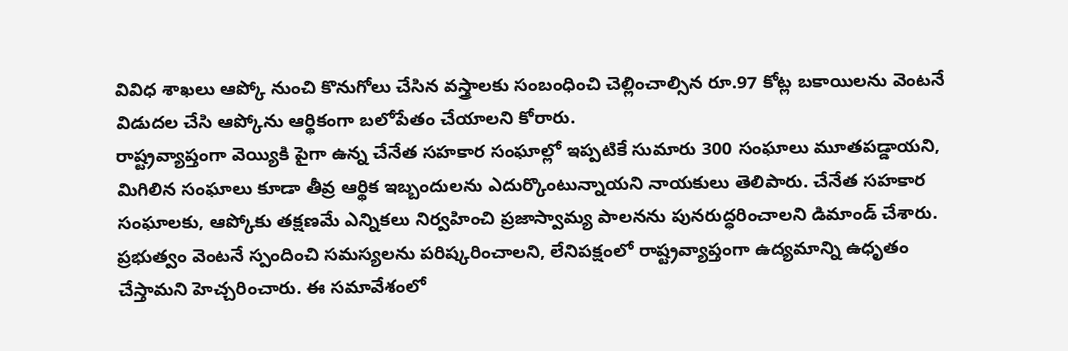వివిధ శాఖలు ఆప్కో నుంచి కొనుగోలు చేసిన వస్త్రాలకు సంబంధించి చెల్లించాల్సిన రూ.97 కోట్ల బకాయిలను వెంటనే విడుదల చేసి ఆప్కోను ఆర్థికంగా బలోపేతం చేయాలని కోరారు.
రాష్ట్రవ్యాప్తంగా వెయ్యికి పైగా ఉన్న చేనేత సహకార సంఘాల్లో ఇప్పటికే సుమారు 300 సంఘాలు మూతపడ్డాయని, మిగిలిన సంఘాలు కూడా తీవ్ర ఆర్థిక ఇబ్బందులను ఎదుర్కొంటున్నాయని నాయకులు తెలిపారు. చేనేత సహకార సంఘాలకు, ఆప్కోకు తక్షణమే ఎన్నికలు నిర్వహించి ప్రజాస్వామ్య పాలనను పునరుద్ధరించాలని డిమాండ్ చేశారు. ప్రభుత్వం వెంటనే స్పందించి సమస్యలను పరిష్కరించాలని, లేనిపక్షంలో రాష్ట్రవ్యాప్తంగా ఉద్యమాన్ని ఉధృతం చేస్తామని హెచ్చరించారు. ఈ సమావేశంలో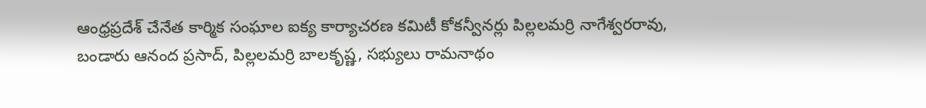ఆంధ్రప్రదేశ్ చేనేత కార్మిక సంఘాల ఐక్య కార్యాచరణ కమిటీ కోకన్వీనర్లు పిల్లలమర్రి నాగేశ్వరరావు, బండారు ఆనంద ప్రసాద్, పిల్లలమర్రి బాలకృష్ణ, సభ్యులు రామనాథం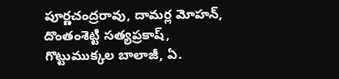పూర్ణచంద్రరావు, దామర్ల మోహన్, దొంతంశెట్టి సత్యప్రకాష్, గొట్టుముక్కల బాలాజీ, ఏ.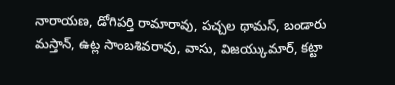నారాయణ, డోగిపర్తి రామారావు, పచ్చల థామస్, బండారు మస్తాన్, ఉట్ల సాంబశివరావు, వాసు, విజయ్కుమార్, కట్టా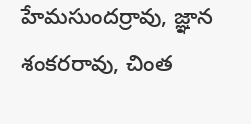హేమసుందర్రావు, జ్ఞాన శంకరరావు, చింత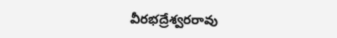వీరభద్రేశ్వరరావు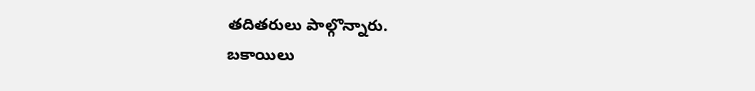తదితరులు పాల్గొన్నారు.
బకాయిలు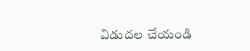విడుదల చేయండి